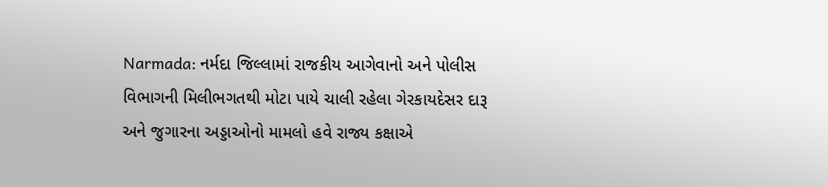Narmada: નર્મદા જિલ્લામાં રાજકીય આગેવાનો અને પોલીસ વિભાગની મિલીભગતથી મોટા પાયે ચાલી રહેલા ગેરકાયદેસર દારૂ અને જુગારના અડ્ડાઓનો મામલો હવે રાજ્ય કક્ષાએ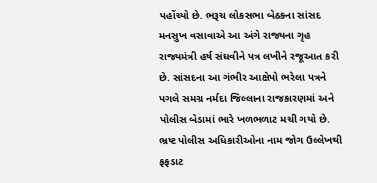પહોંચ્યો છે. ભરૂચ લોકસભા બેઠકના સાંસદ મનસુખ વસાવાએ આ અંગે રાજ્યના ગૃહ રાજ્યમંત્રી હર્ષ સંઘવીને પત્ર લખીને રજૂઆત કરી છે. સાંસદના આ ગંભીર આક્ષેપો ભરેલા પત્રને પગલે સમગ્ર નર્મદા જિલ્લાના રાજકારણમાં અને પોલીસ બેડામાં ભારે ખળભળાટ મચી ગયો છે.
ભ્રષ્ટ પોલીસ અધિકારીઓના નામ જોગ ઉલ્લેખથી ફફડાટ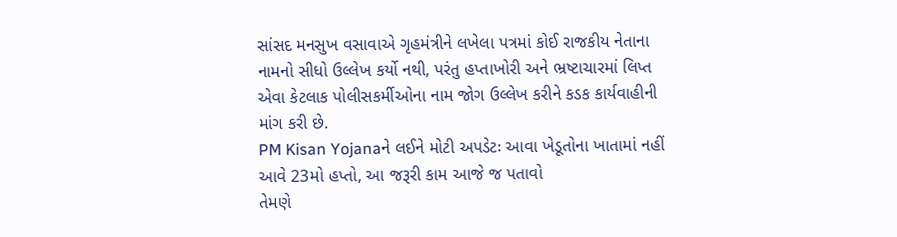સાંસદ મનસુખ વસાવાએ ગૃહમંત્રીને લખેલા પત્રમાં કોઈ રાજકીય નેતાના નામનો સીધો ઉલ્લેખ કર્યો નથી, પરંતુ હપ્તાખોરી અને ભ્રષ્ટાચારમાં લિપ્ત એવા કેટલાક પોલીસકર્મીઓના નામ જોગ ઉલ્લેખ કરીને કડક કાર્યવાહીની માંગ કરી છે.
PM Kisan Yojanaને લઈને મોટી અપડેટઃ આવા ખેડૂતોના ખાતામાં નહીં આવે 23મો હપ્તો, આ જરૂરી કામ આજે જ પતાવો
તેમણે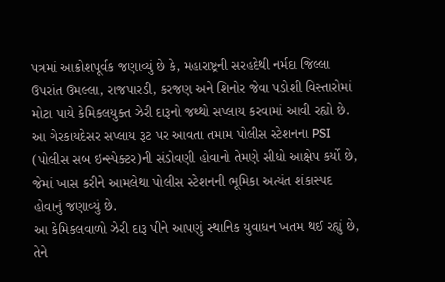પત્રમાં આક્રોશપૂર્વક જણાવ્યું છે કે, મહારાષ્ટ્રની સરહદેથી નર્મદા જિલ્લા ઉપરાંત ઉમલ્લા, રાજપારડી, કરજણ અને શિનોર જેવા પડોશી વિસ્તારોમાં મોટા પાયે કેમિકલયુક્ત ઝેરી દારૂનો જથ્થો સપ્લાય કરવામાં આવી રહ્યો છે.
આ ગેરકાયદેસર સપ્લાય રૂટ પર આવતા તમામ પોલીસ સ્ટેશનના PSI (પોલીસ સબ ઇન્સ્પેક્ટર)ની સંડોવણી હોવાનો તેમણે સીધો આક્ષેપ કર્યો છે, જેમાં ખાસ કરીને આમલેથા પોલીસ સ્ટેશનની ભૂમિકા અત્યંત શંકાસ્પદ હોવાનું જણાવ્યું છે.
આ કેમિકલવાળો ઝેરી દારૂ પીને આપણું સ્થાનિક યુવાધન ખતમ થઈ રહ્યું છે, તેને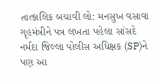તાત્કાલિક બચાવી લો: મનસુખ વસાવા
ગૃહમંત્રીને પત્ર લખતા પહેલા સાંસદે નર્મદા જિલ્લા પોલીસ અધિક્ષક (SP)ને પણ આ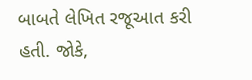બાબતે લેખિત રજૂઆત કરી હતી. જોકે,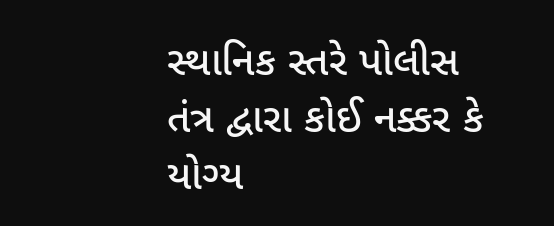સ્થાનિક સ્તરે પોલીસ તંત્ર દ્વારા કોઈ નક્કર કે યોગ્ય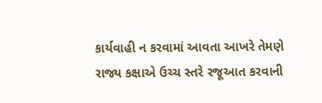કાર્યવાહી ન કરવામાં આવતા આખરે તેમણે રાજ્ય કક્ષાએ ઉચ્ચ સ્તરે રજૂઆત કરવાની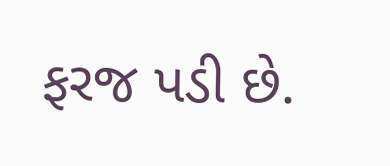ફરજ પડી છે.